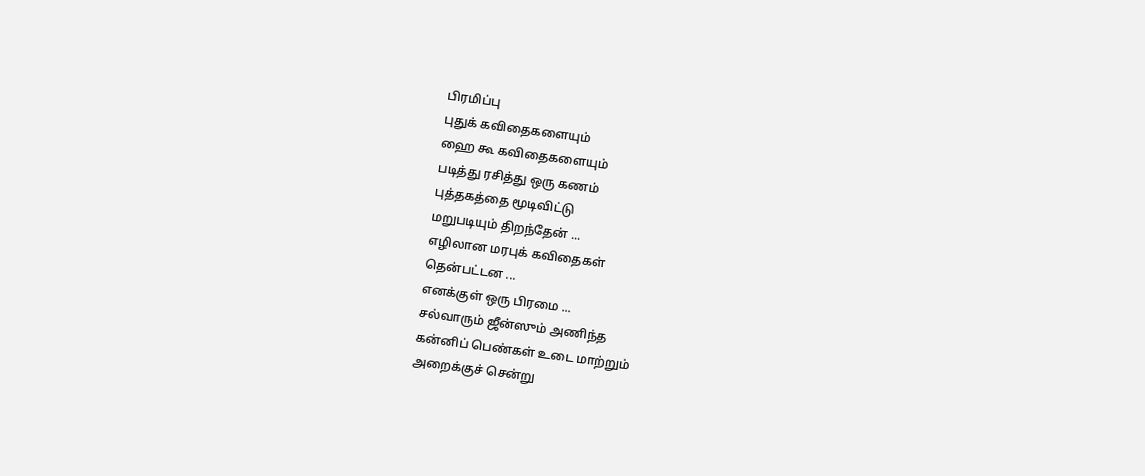பிரமிப்பு
புதுக் கவிதைகளையும்
ஹை கூ கவிதைகளையும்
படித்து ரசித்து ஒரு கணம்
புத்தகத்தை மூடிவிட்டு
மறுபடியும் திறந்தேன் ...
எழிலான மரபுக் கவிதைகள்
தென்பட்டன ...
எனக்குள் ஒரு பிரமை ...
சல்வாரும் ஜீன்ஸும் அணிந்த
கன்னிப் பெண்கள் உடை மாற்றும்
அறைக்குச் சென்று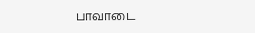பாவாடை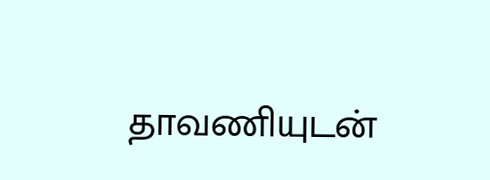தாவணியுடன்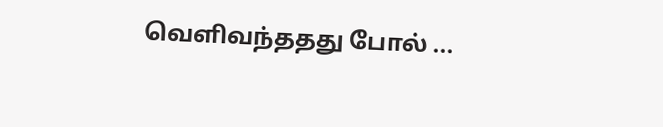வெளிவந்ததது போல் ...